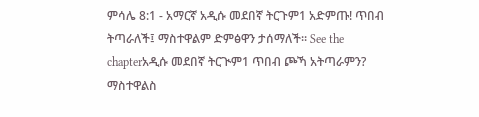ምሳሌ 8:1 - አማርኛ አዲሱ መደበኛ ትርጉም1 አድምጡ! ጥበብ ትጣራለች፤ ማስተዋልም ድምፅዋን ታሰማለች። See the chapterአዲሱ መደበኛ ትርጒም1 ጥበብ ጮኻ አትጣራምን? ማስተዋልስ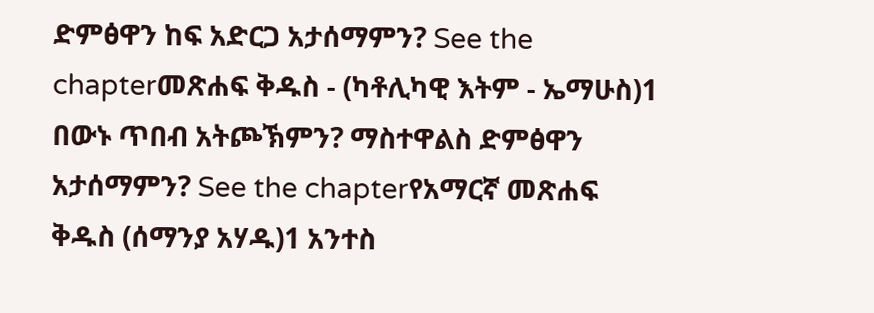ድምፅዋን ከፍ አድርጋ አታሰማምን? See the chapterመጽሐፍ ቅዱስ - (ካቶሊካዊ እትም - ኤማሁስ)1 በውኑ ጥበብ አትጮኽምን? ማስተዋልስ ድምፅዋን አታሰማምን? See the chapterየአማርኛ መጽሐፍ ቅዱስ (ሰማንያ አሃዱ)1 አንተስ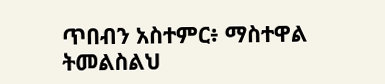ጥበብን አስተምር፥ ማስተዋል ትመልስልህ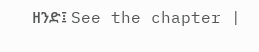ዘንድ፤ See the chapter |